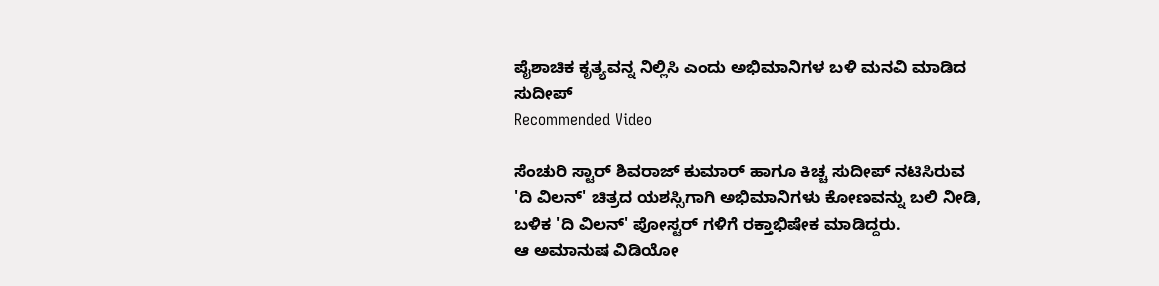ಪೈಶಾಚಿಕ ಕೃತ್ಯವನ್ನ ನಿಲ್ಲಿಸಿ ಎಂದು ಅಭಿಮಾನಿಗಳ ಬಳಿ ಮನವಿ ಮಾಡಿದ ಸುದೀಪ್
Recommended Video

ಸೆಂಚುರಿ ಸ್ಟಾರ್ ಶಿವರಾಜ್ ಕುಮಾರ್ ಹಾಗೂ ಕಿಚ್ಚ ಸುದೀಪ್ ನಟಿಸಿರುವ 'ದಿ ವಿಲನ್' ಚಿತ್ರದ ಯಶಸ್ಸಿಗಾಗಿ ಅಭಿಮಾನಿಗಳು ಕೋಣವನ್ನು ಬಲಿ ನೀಡಿ, ಬಳಿಕ 'ದಿ ವಿಲನ್' ಪೋಸ್ಟರ್ ಗಳಿಗೆ ರಕ್ತಾಭಿಷೇಕ ಮಾಡಿದ್ದರು.
ಆ ಅಮಾನುಷ ವಿಡಿಯೋ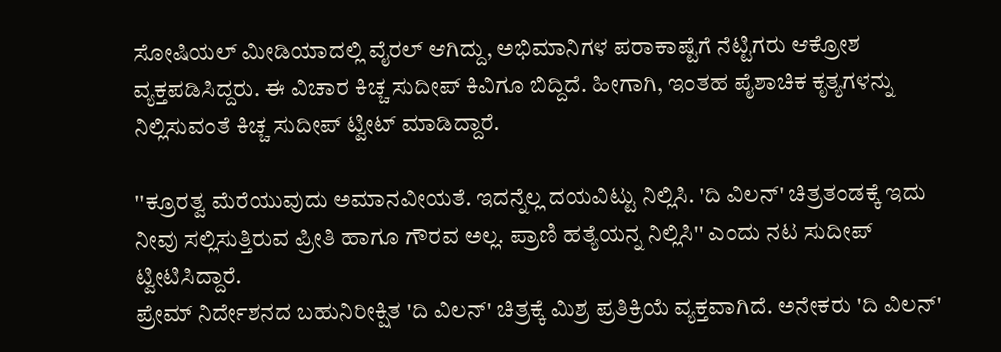ಸೋಷಿಯಲ್ ಮೀಡಿಯಾದಲ್ಲಿ ವೈರಲ್ ಆಗಿದ್ದು, ಅಭಿಮಾನಿಗಳ ಪರಾಕಾಷ್ಟೆಗೆ ನೆಟ್ಟಿಗರು ಆಕ್ರೋಶ ವ್ಯಕ್ತಪಡಿಸಿದ್ದರು. ಈ ವಿಚಾರ ಕಿಚ್ಚ ಸುದೀಪ್ ಕಿವಿಗೂ ಬಿದ್ದಿದೆ. ಹೀಗಾಗಿ, ಇಂತಹ ಪೈಶಾಚಿಕ ಕೃತ್ಯಗಳನ್ನು ನಿಲ್ಲಿಸುವಂತೆ ಕಿಚ್ಚ ಸುದೀಪ್ ಟ್ವೀಟ್ ಮಾಡಿದ್ದಾರೆ.

''ಕ್ರೂರತ್ವ ಮೆರೆಯುವುದು ಅಮಾನವೀಯತೆ. ಇದನ್ನೆಲ್ಲ ದಯವಿಟ್ಟು ನಿಲ್ಲಿಸಿ. 'ದಿ ವಿಲನ್' ಚಿತ್ರತಂಡಕ್ಕೆ ಇದು ನೀವು ಸಲ್ಲಿಸುತ್ತಿರುವ ಪ್ರೀತಿ ಹಾಗೂ ಗೌರವ ಅಲ್ಲ. ಪ್ರಾಣಿ ಹತ್ಯೆಯನ್ನ ನಿಲ್ಲಿಸಿ'' ಎಂದು ನಟ ಸುದೀಪ್ ಟ್ವೀಟಿಸಿದ್ದಾರೆ.
ಪ್ರೇಮ್ ನಿರ್ದೇಶನದ ಬಹುನಿರೀಕ್ಷಿತ 'ದಿ ವಿಲನ್' ಚಿತ್ರಕ್ಕೆ ಮಿಶ್ರ ಪ್ರತಿಕ್ರಿಯೆ ವ್ಯಕ್ತವಾಗಿದೆ. ಅನೇಕರು 'ದಿ ವಿಲನ್'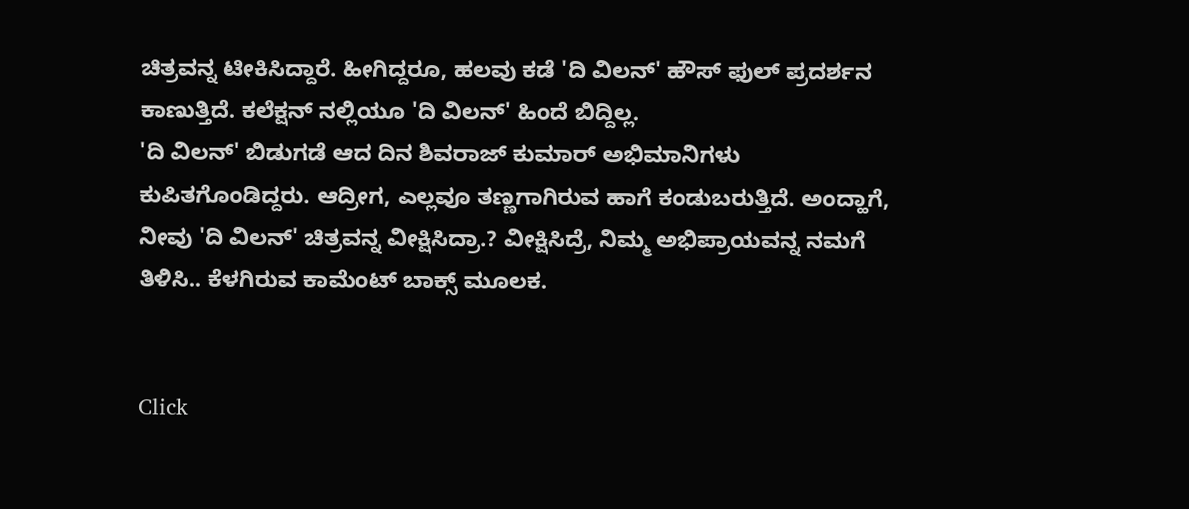ಚಿತ್ರವನ್ನ ಟೀಕಿಸಿದ್ದಾರೆ. ಹೀಗಿದ್ದರೂ, ಹಲವು ಕಡೆ 'ದಿ ವಿಲನ್' ಹೌಸ್ ಫುಲ್ ಪ್ರದರ್ಶನ ಕಾಣುತ್ತಿದೆ. ಕಲೆಕ್ಷನ್ ನಲ್ಲಿಯೂ 'ದಿ ವಿಲನ್' ಹಿಂದೆ ಬಿದ್ದಿಲ್ಲ.
'ದಿ ವಿಲನ್' ಬಿಡುಗಡೆ ಆದ ದಿನ ಶಿವರಾಜ್ ಕುಮಾರ್ ಅಭಿಮಾನಿಗಳು ಕುಪಿತಗೊಂಡಿದ್ದರು. ಆದ್ರೀಗ, ಎಲ್ಲವೂ ತಣ್ಣಗಾಗಿರುವ ಹಾಗೆ ಕಂಡುಬರುತ್ತಿದೆ. ಅಂದ್ಹಾಗೆ, ನೀವು 'ದಿ ವಿಲನ್' ಚಿತ್ರವನ್ನ ವೀಕ್ಷಿಸಿದ್ರಾ.? ವೀಕ್ಷಿಸಿದ್ರೆ, ನಿಮ್ಮ ಅಭಿಪ್ರಾಯವನ್ನ ನಮಗೆ ತಿಳಿಸಿ.. ಕೆಳಗಿರುವ ಕಾಮೆಂಟ್ ಬಾಕ್ಸ್ ಮೂಲಕ.


Click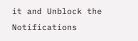it and Unblock the Notifications